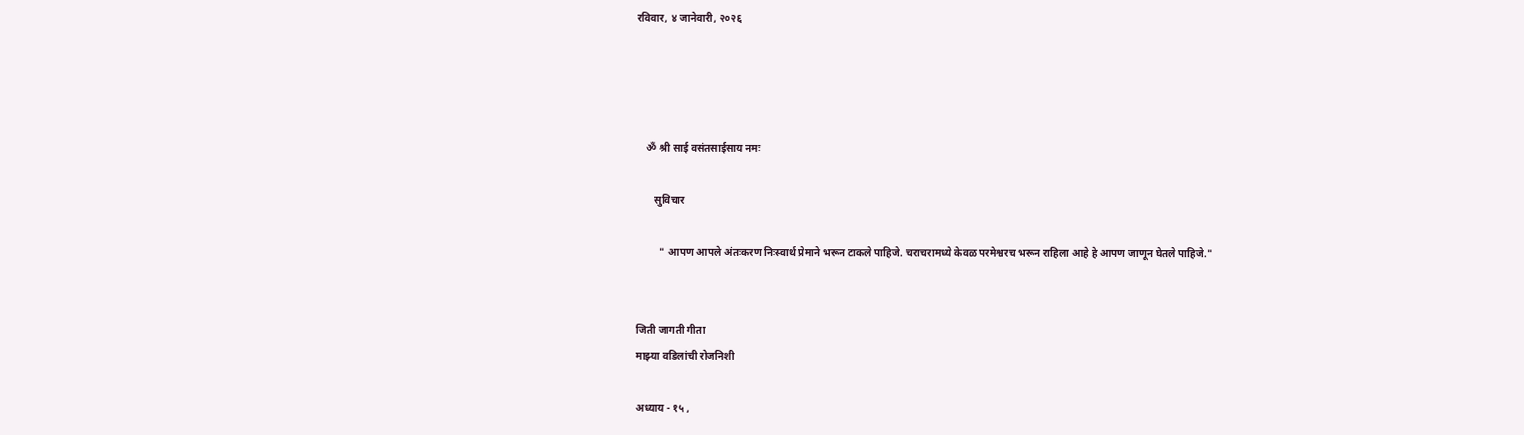रविवार, ४ जानेवारी, २०२६




    ॐ श्री साई वसंतसाईसाय नमः

       सुविचार

         " आपण आपले अंतःकरण निःस्वार्थ प्रेमाने भरून टाकले पाहिजे. चराचरामध्ये केवळ परमेश्वरच भरून राहिला आहे हे आपण जाणून घेतले पाहिजे."


जिती जागती गीता
माझ्या वडिलांची रोजनिशी

अध्याय - १५ ,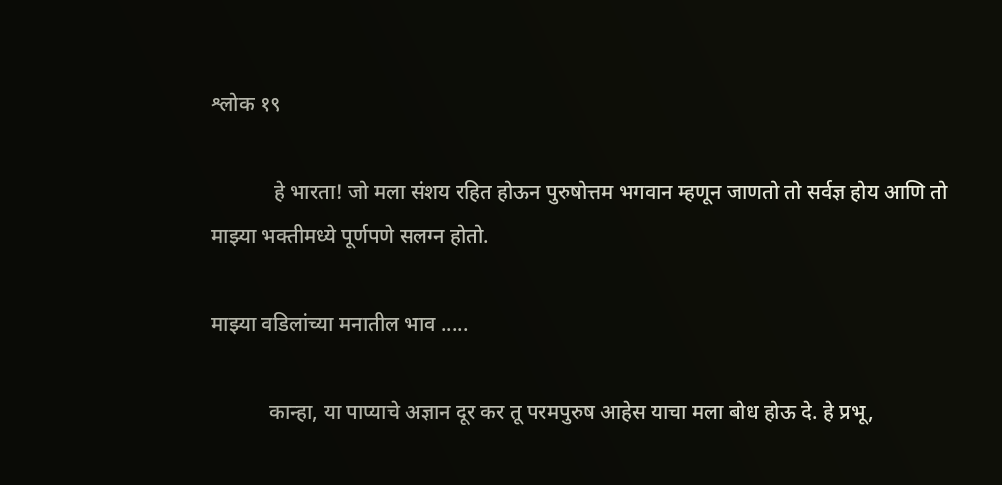श्लोक १९

            हे भारता! जो मला संशय रहित होऊन पुरुषोत्तम भगवान म्हणून जाणतो तो सर्वज्ञ होय आणि तो माझ्या भक्तीमध्ये पूर्णपणे सलग्न होतो.

माझ्या वडिलांच्या मनातील भाव .....

           कान्हा, या पाप्याचे अज्ञान दूर कर तू परमपुरुष आहेस याचा मला बोध होऊ दे. हे प्रभू,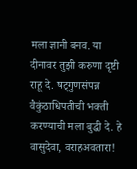मला ज्ञानी बनव. या दीनावर तुझी करुणा दृष्टी राहू दे. षट्गुणसंपन्न वैकुंठाधिपतीची भक्ती करण्याची मला बुद्धी दे. हे वासुदेवा, वराहअवतारा!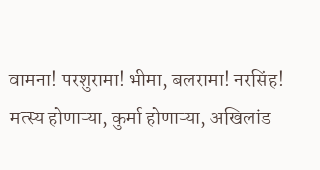वामना! परशुरामा! भीमा, बलरामा! नरसिंह! मत्स्य होणाऱ्या, कुर्मा होणाऱ्या, अखिलांड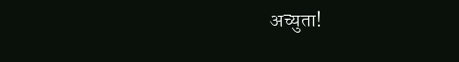अच्युता!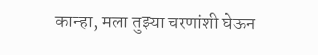कान्हा, मला तुझ्या चरणांशी घेऊन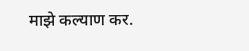माझे कल्याण कर.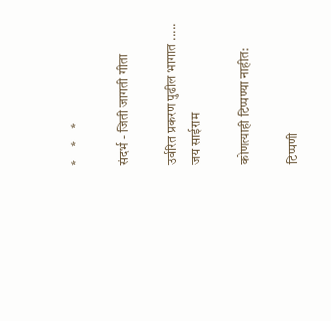*     *     *

संदर्भ - जिती जागती गीता

उर्वरित प्रकरण पुढील भागात .....
जय साईराम

कोणत्याही टिप्पण्‍या नाहीत:

टिप्पणी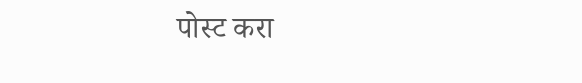पोस्ट करा